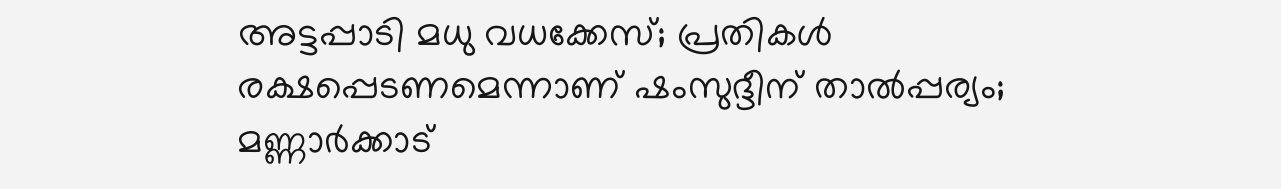അട്ടപ്പാടി മധു വധക്കേസ്; പ്രതികൾ രക്ഷപ്പെടണമെന്നാണ് ഷംസുദ്ദീന് താൽപ്പര്യം; മണ്ണാർക്കാട്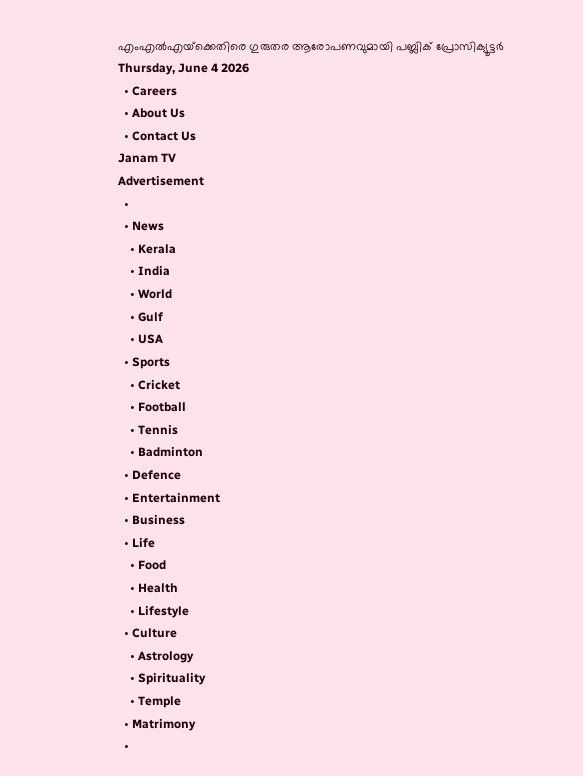എംഎൽഎയ്‌ക്കെതിരെ ഗുരുതര ആരോപണവുമായി പബ്ലിക് പ്രോസിക്യൂട്ടർ
Thursday, June 4 2026
  • Careers
  • About Us
  • Contact Us
Janam TV
Advertisement
  •
  • News
    • Kerala
    • India
    • World
    • Gulf
    • USA
  • Sports
    • Cricket
    • Football
    • Tennis
    • Badminton
  • Defence
  • Entertainment
  • Business
  • Life
    • Food
    • Health
    • Lifestyle
  • Culture
    • Astrology
    • Spirituality
    • Temple
  • Matrimony
  •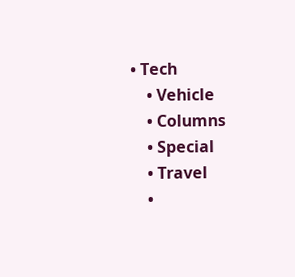• Tech
    • Vehicle
    • Columns
    • Special
    • Travel
    •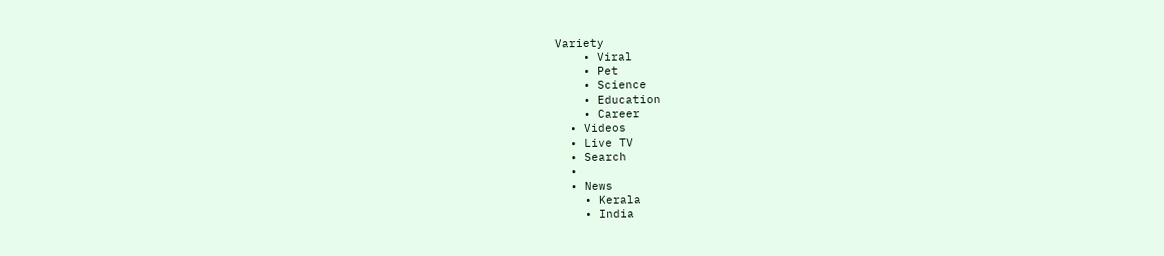Variety
    • Viral
    • Pet
    • Science
    • Education
    • Career
  • Videos
  • Live TV
  • Search
  •
  • News
    • Kerala
    • India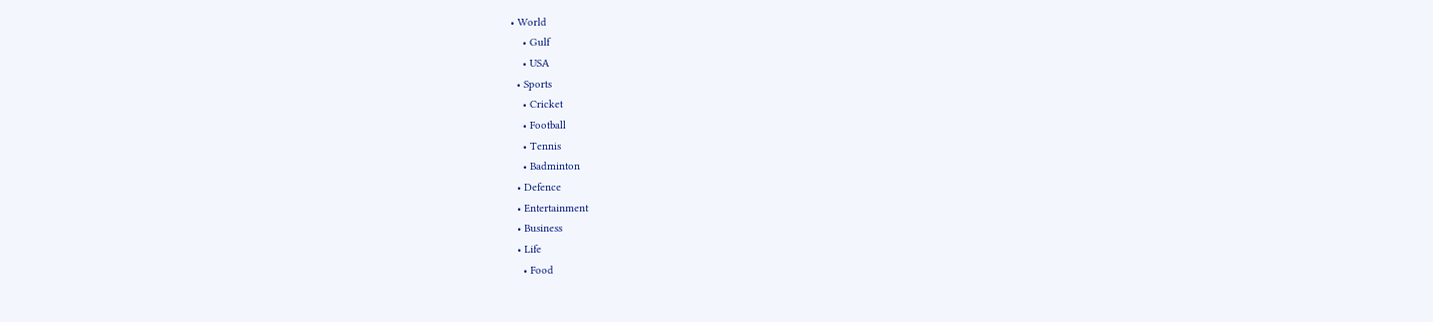• World
    • Gulf
    • USA
  • Sports
    • Cricket
    • Football
    • Tennis
    • Badminton
  • Defence
  • Entertainment
  • Business
  • Life
    • Food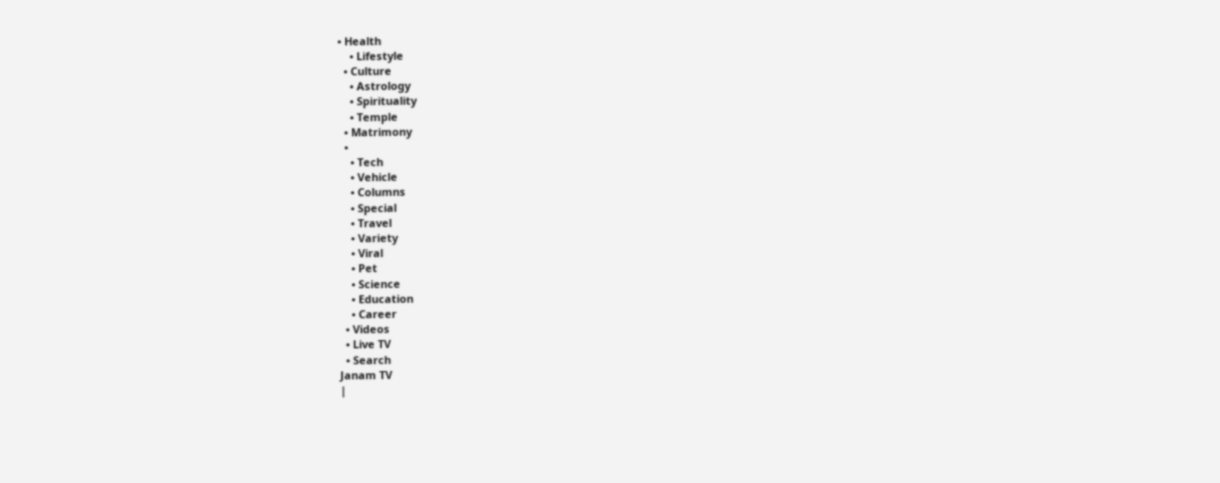• Health
    • Lifestyle
  • Culture
    • Astrology
    • Spirituality
    • Temple
  • Matrimony
  •
    • Tech
    • Vehicle
    • Columns
    • Special
    • Travel
    • Variety
    • Viral
    • Pet
    • Science
    • Education
    • Career
  • Videos
  • Live TV
  • Search
Janam TV
|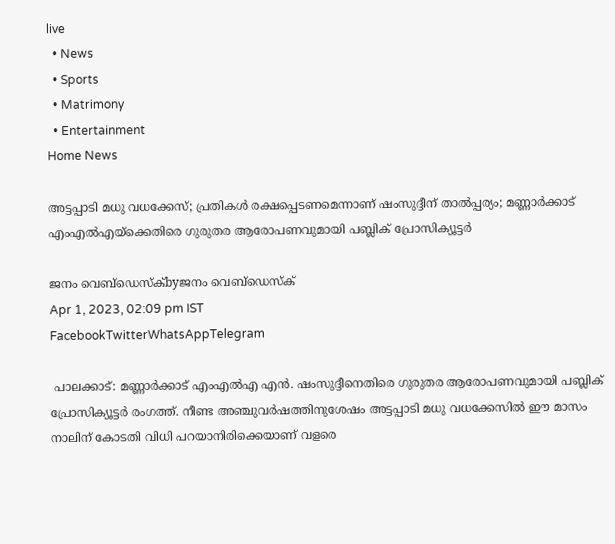live
  • News
  • Sports
  • Matrimony
  • Entertainment
Home News

അട്ടപ്പാടി മധു വധക്കേസ്; പ്രതികൾ രക്ഷപ്പെടണമെന്നാണ് ഷംസുദ്ദീന് താൽപ്പര്യം; മണ്ണാർക്കാട് എംഎൽഎയ്‌ക്കെതിരെ ഗുരുതര ആരോപണവുമായി പബ്ലിക് പ്രോസിക്യൂട്ടർ

ജനം വെബ്‌ഡെസ്ക്byജനം വെബ്‌ഡെസ്ക്
Apr 1, 2023, 02:09 pm IST
FacebookTwitterWhatsAppTelegram

 പാലക്കാട്: മണ്ണാർക്കാട് എംഎൽഎ എൻ. ഷംസുദ്ദീനെതിരെ ഗുരുതര ആരോപണവുമായി പബ്ലിക് പ്രോസിക്യൂട്ടർ രംഗത്ത്. നീണ്ട അഞ്ചുവർഷത്തിനുശേഷം അട്ടപ്പാടി മധു വധക്കേസിൽ ഈ മാസം നാലിന് കോടതി വിധി പറയാനിരിക്കെയാണ് വളരെ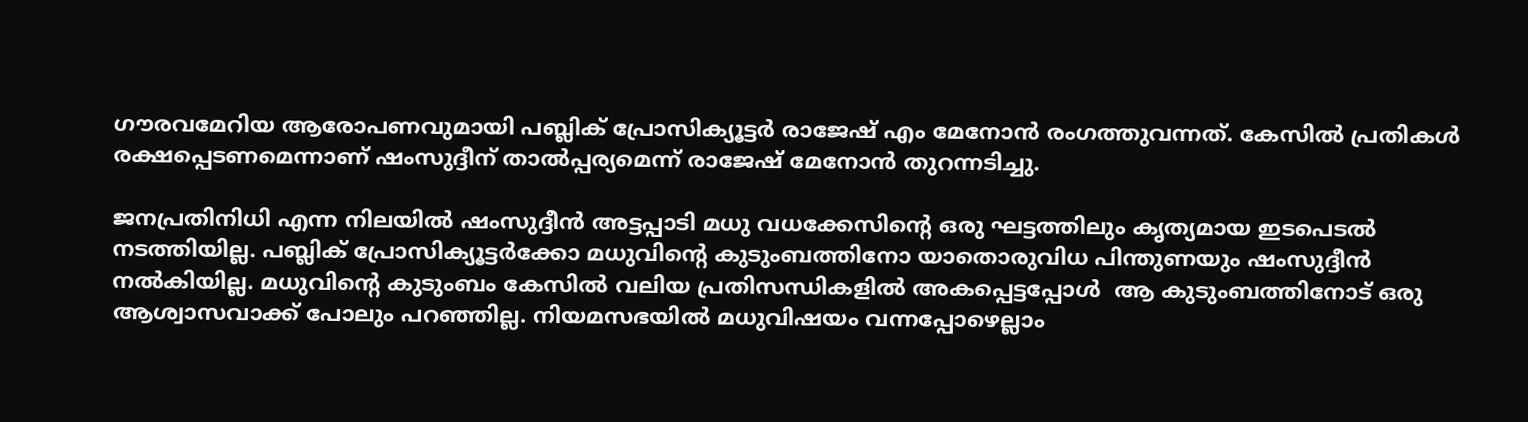ഗൗരവമേറിയ ആരോപണവുമായി പബ്ലിക് പ്രോസിക്യൂട്ടർ രാജേഷ് എം മേനോൻ രംഗത്തുവന്നത്. കേസിൽ പ്രതികൾ രക്ഷപ്പെടണമെന്നാണ് ഷംസുദ്ദീന് താൽപ്പര്യമെന്ന് രാജേഷ് മേനോൻ തുറന്നടിച്ചു.

ജനപ്രതിനിധി എന്ന നിലയിൽ ഷംസുദ്ദീൻ അട്ടപ്പാടി മധു വധക്കേസിന്റെ ഒരു ഘട്ടത്തിലും കൃത്യമായ ഇടപെടൽ നടത്തിയില്ല. പബ്ലിക് പ്രോസിക്യൂട്ടർക്കോ മധുവിന്റെ കുടുംബത്തിനോ യാതൊരുവിധ പിന്തുണയും ഷംസുദ്ദീൻ നൽകിയില്ല. മധുവിന്റെ കുടുംബം കേസിൽ വലിയ പ്രതിസന്ധികളിൽ അകപ്പെട്ടപ്പോൾ  ആ കുടുംബത്തിനോട് ഒരു ആശ്വാസവാക്ക് പോലും പറഞ്ഞില്ല. നിയമസഭയിൽ മധുവിഷയം വന്നപ്പോഴെല്ലാം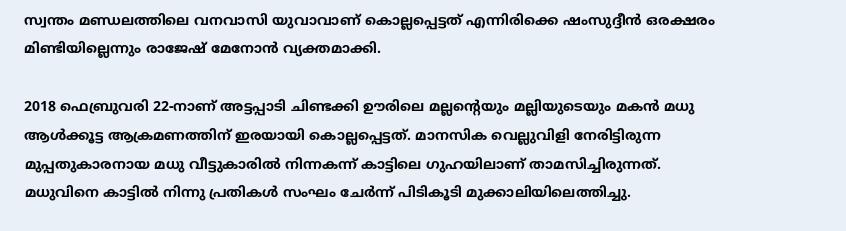സ്വന്തം മണ്ഡലത്തിലെ വനവാസി യുവാവാണ് കൊല്ലപ്പെട്ടത് എന്നിരിക്കെ ഷംസുദ്ദീൻ ഒരക്ഷരം മിണ്ടിയില്ലെന്നും രാജേഷ് മേനോൻ വ്യക്തമാക്കി.

2018 ഫെബ്രുവരി 22-നാണ് അട്ടപ്പാടി ചിണ്ടക്കി ഊരിലെ മല്ലന്റെയും മല്ലിയുടെയും മകൻ മധു ആൾക്കൂട്ട ആക്രമണത്തിന് ഇരയായി കൊല്ലപ്പെട്ടത്. മാനസിക വെല്ലുവിളി നേരിട്ടിരുന്ന മുപ്പതുകാരനായ മധു വീട്ടുകാരിൽ നിന്നകന്ന് കാട്ടിലെ ഗുഹയിലാണ് താമസിച്ചിരുന്നത്. മധുവിനെ കാട്ടിൽ നിന്നു പ്രതികൾ സംഘം ചേർന്ന് പിടികൂടി മുക്കാലിയിലെത്തിച്ചു.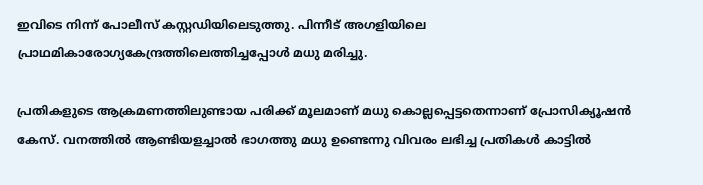ഇവിടെ നിന്ന് പോലീസ് കസ്റ്റഡിയിലെടുത്തു. പിന്നീട് അഗളിയിലെ പ്രാഥമികാരോഗ്യകേന്ദ്രത്തിലെത്തിച്ചപ്പോൾ മധു മരിച്ചു.

പ്രതികളുടെ ആക്രമണത്തിലുണ്ടായ പരിക്ക് മൂലമാണ് മധു കൊല്ലപ്പെട്ടതെന്നാണ് പ്രോസിക്യൂഷൻ കേസ്. വനത്തിൽ ആണ്ടിയളച്ചാൽ ഭാഗത്തു മധു ഉണ്ടെന്നു വിവരം ലഭിച്ച പ്രതികൾ കാട്ടിൽ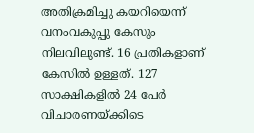അതിക്രമിച്ചു കയറിയെന്ന് വനംവകുപ്പു കേസും നിലവിലുണ്ട്. 16 പ്രതികളാണ് കേസിൽ ഉള്ളത്. 127 സാക്ഷികളിൽ 24 പേർ വിചാരണയ്‌ക്കിടെ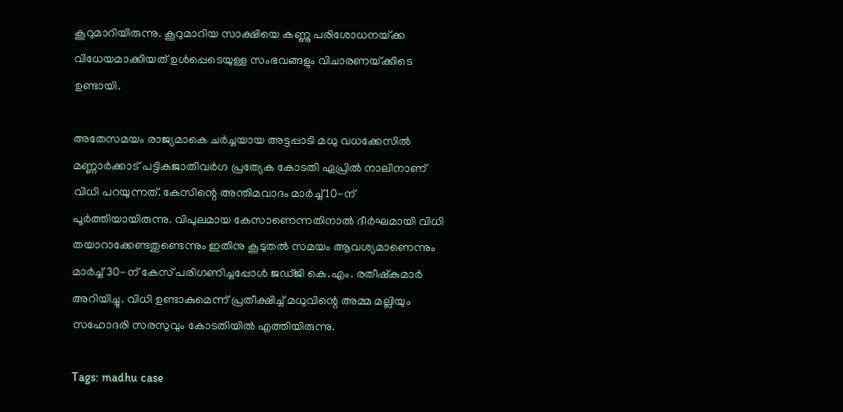കൂറുമാറിയിരുന്നു. കൂറുമാറിയ സാക്ഷിയെ കണ്ണു പരിശോധനയ്‌ക്ക വിധേയമാക്കിയത് ഉൾപ്പെടെയുള്ള സംഭവങ്ങളും വിചാരണയ്‌ക്കിടെ ഉണ്ടായി.

അതേസമയം രാജ്യമാകെ ചർച്ചയായ അട്ടപ്പാടി മധു വധക്കേസിൽ മണ്ണാർക്കാട് പട്ടികജാതിവർഗ പ്രത്യേക കോടതി ഏപ്രിൽ നാലിനാണ് വിധി പറയുന്നത്. കേസിന്റെ അന്തിമവാദം മാർച്ച് 10-ന് പൂർത്തിയായിരുന്നു. വിപുലമായ കേസാണെന്നതിനാൽ ദീർഘമായി വിധി തയാറാക്കേണ്ടതുണ്ടെന്നും ഇതിനു കൂടുതൽ സമയം ആവശ്യമാണെന്നും മാർച്ച് 30-ന് കേസ് പരിഗണിച്ചപ്പോൾ ജഡ്ജി കെ.എം. രതീഷ്‌കുമാർ അറിയിച്ചു. വിധി ഉണ്ടാകുമെന്ന് പ്രതീക്ഷിച്ച് മധുവിന്റെ അമ്മ മല്ലിയും സഹോദരി സരസുവും കോടതിയിൽ എത്തിയിരുന്നു.

Tags: madhu case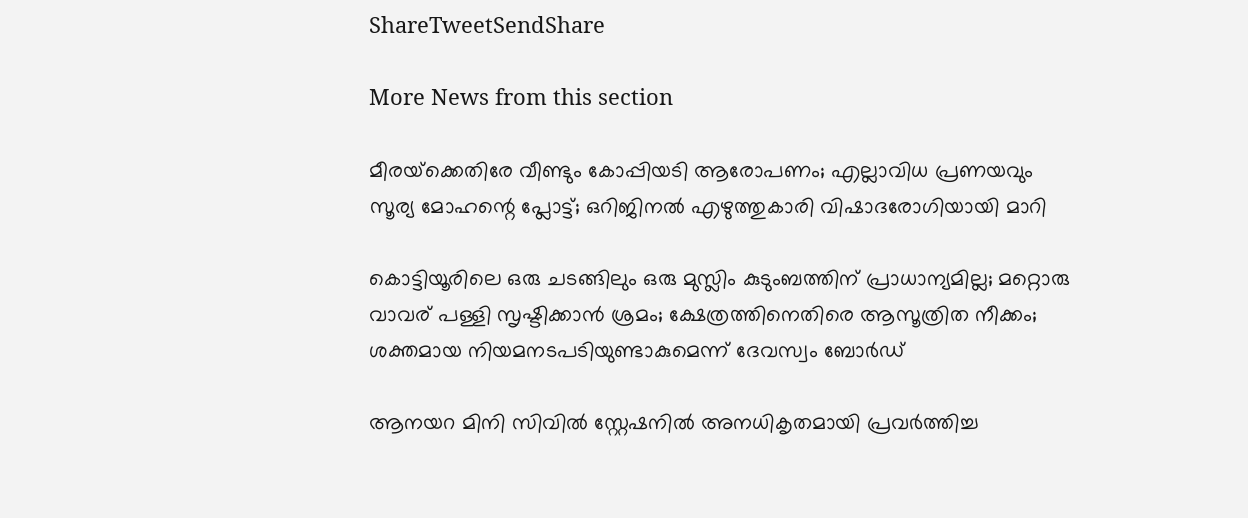ShareTweetSendShare

More News from this section

മീരയ്‌ക്കെതിരേ വീണ്ടും കോപ്പിയടി ആരോപണം; എല്ലാവിധ പ്രണയവും സൂര്യ മോഹന്റെ പ്ലോട്ട്; ഒറിജിനൽ എഴുത്തുകാരി വിഷാദരോഗിയായി മാറി

കൊട്ടിയൂരിലെ ഒരു ചടങ്ങിലും ഒരു മുസ്ലിം കുടുംബത്തിന് പ്രാധാന്യമില്ല; മറ്റൊരു വാവര് പള്ളി സൃഷ്ടിക്കാൻ ശ്രമം; ക്ഷേത്രത്തിനെതിരെ ആസൂത്രിത നീക്കം; ശക്തമായ നിയമനടപടിയുണ്ടാകുമെന്ന് ദേവസ്വം ബോർഡ്

ആനയറ മിനി സിവിൽ സ്റ്റേഷനിൽ അനധികൃതമായി പ്രവർത്തിച്ച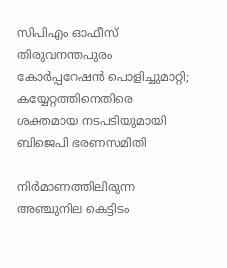സിപിഎം ഓഫീസ് തിരുവനന്തപുരം കോ‍ർപ്പറേഷൻ പൊളിച്ചുമാറ്റി; കയ്യേറ്റത്തിനെതിരെ ശക്തമായ നടപടിയുമായി ബിജെപി ഭരണസമിതി

നിർമാണത്തിലിരുന്ന അഞ്ചുനില കെട്ടിടം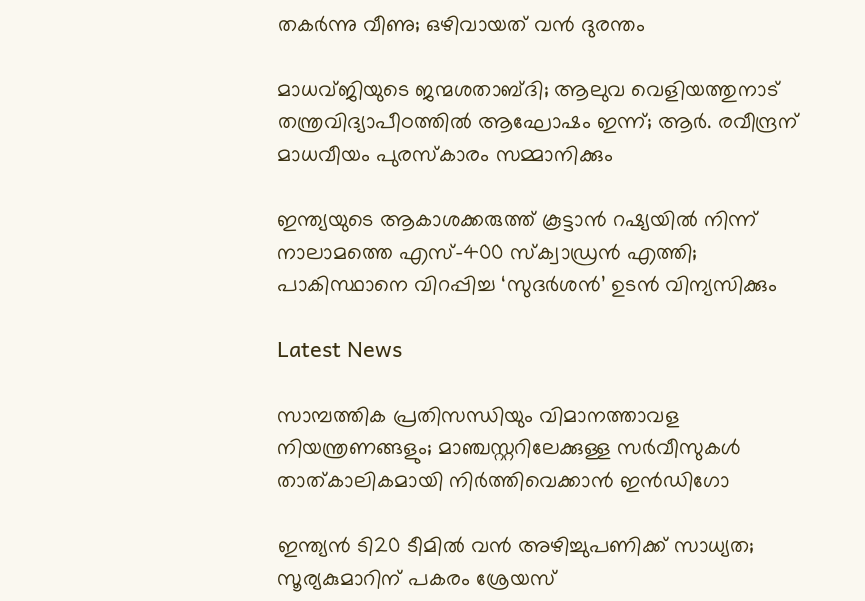തകർന്നു വീണു; ഒഴിവായത് വൻ ദുരന്തം

മാധവ്ജിയുടെ ജന്മശതാബ്ദി; ആലുവ വെളിയത്തുനാട് തന്ത്രവിദ്യാപീഠത്തില്‍ ആഘോഷം ഇന്ന്; ആര്‍. രവീന്ദ്രന് മാധവീയം പുരസ്‌കാരം സമ്മാനിക്കും

ഇന്ത്യയുടെ ആകാശക്കരുത്ത് കൂട്ടാന്‍ റഷ്യയില്‍ നിന്ന് നാലാമത്തെ എസ്-400 സ്‌ക്വാഡ്രന്‍ എത്തി; പാകിസ്ഥാനെ വിറപ്പിച്ച ‘സുദര്‍ശന്‍’ ഉടന്‍ വിന്യസിക്കും

Latest News

സാമ്പത്തിക പ്രതിസന്ധിയും വിമാനത്താവള നിയന്ത്രണങ്ങളും; മാഞ്ചസ്റ്ററിലേക്കുള്ള സര്‍വീസുകള്‍ താത്കാലികമായി നിര്‍ത്തിവെക്കാന്‍ ഇന്‍ഡിഗോ

ഇന്ത്യന്‍ ടി20 ടീമില്‍ വന്‍ അഴിച്ചുപണിക്ക് സാധ്യത; സൂര്യകുമാറിന് പകരം ശ്രേയസ്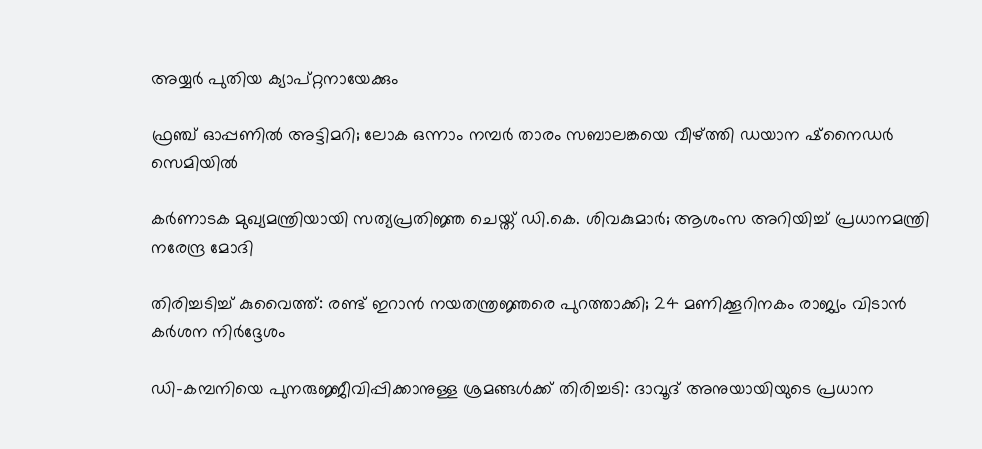അയ്യര്‍ പുതിയ ക്യാപ്റ്റനായേക്കും

ഫ്രഞ്ച് ഓപ്പണില്‍ അട്ടിമറി; ലോക ഒന്നാം നമ്പര്‍ താരം സബാലങ്കയെ വീഴ്‌ത്തി ഡയാന ഷ്‌നൈഡര്‍ സെമിയില്‍

കര്‍ണാടക മുഖ്യമന്ത്രിയായി സത്യപ്രതിജ്ഞ ചെയ്ത് ഡി.കെ. ശിവകുമാര്‍; ആശംസ അറിയിച്ച് പ്രധാനമന്ത്രി നരേന്ദ്ര മോദി

തിരിച്ചടിച്ച് കുവൈത്ത്: രണ്ട് ഇറാന്‍ നയതന്ത്രജ്ഞരെ പുറത്താക്കി; 24 മണിക്കൂറിനകം രാജ്യം വിടാന്‍ കര്‍ശന നിര്‍ദ്ദേശം

ഡി-കമ്പനിയെ പുനരുജ്ജീവിപ്പിക്കാനുള്ള ശ്രമങ്ങള്‍ക്ക് തിരിച്ചടി: ദാവൂദ് അനുയായിയുടെ പ്രധാന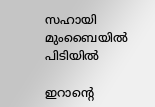സഹായി മുംബൈയില്‍ പിടിയില്‍

ഇറാന്റെ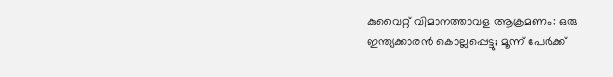കുവൈറ്റ് വിമാനത്താവള ആക്രമണം: ഒരു ഇന്ത്യക്കാരന്‍ കൊല്ലപ്പെട്ടു; മൂന്ന് പേര്‍ക്ക്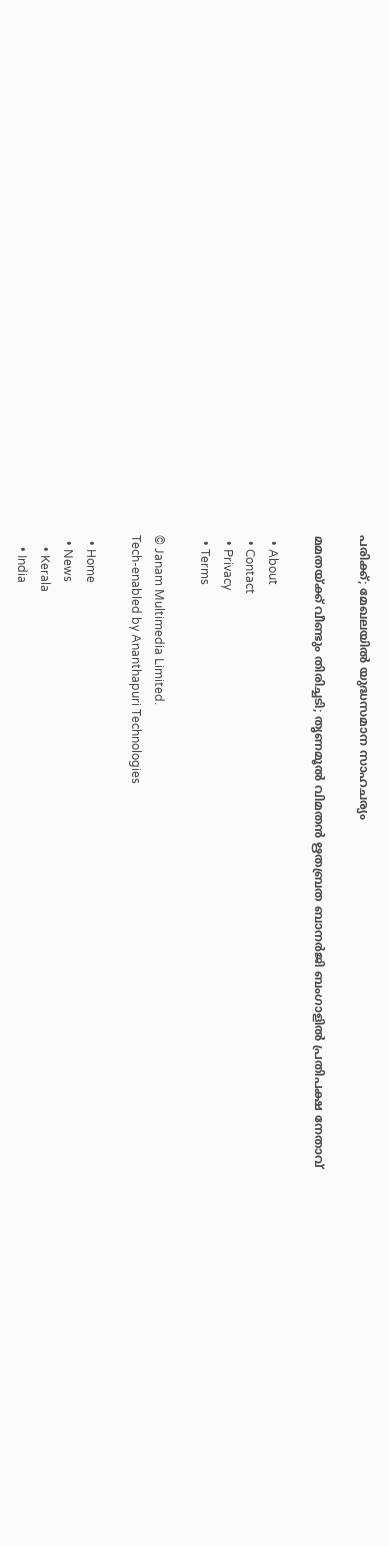പരിക്ക്; മേഖലയില്‍ യുദ്ധസമാന സാഹചര്യം

മമതയ്‌ക്ക് വീണ്ടും തിരിച്ചടി; തൃണമൂല്‍ വിമതന്‍ ഋതബ്രത ബാനര്‍ജി ബംഗാളില്‍ പ്രതിപക്ഷ നേതാവ്

  • About
  • Contact
  • Privacy
  • Terms

© Janam Multimedia Limited.
Tech-enabled by Ananthapuri Technologies

  • Home
  • News
    • Kerala
    • India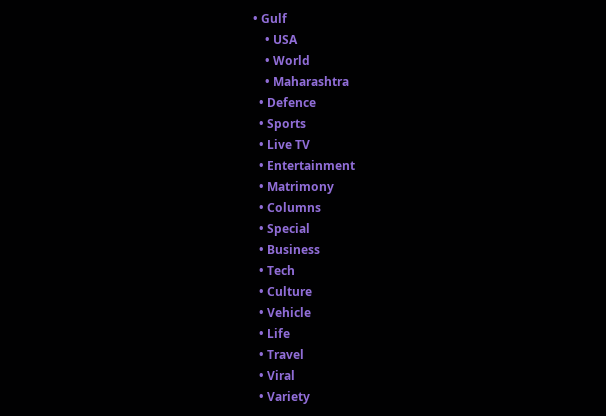• Gulf
    • USA
    • World
    • Maharashtra
  • Defence
  • Sports
  • Live TV
  • Entertainment
  • Matrimony
  • Columns
  • Special
  • Business
  • Tech
  • Culture
  • Vehicle
  • Life
  • Travel
  • Viral
  • Variety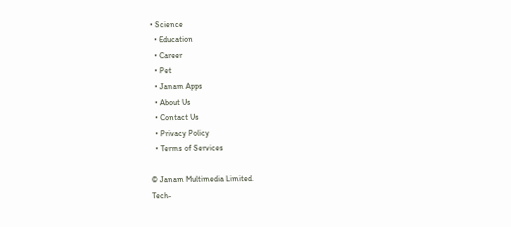• Science
  • Education
  • Career
  • Pet
  • Janam Apps
  • About Us
  • Contact Us
  • Privacy Policy
  • Terms of Services

© Janam Multimedia Limited.
Tech-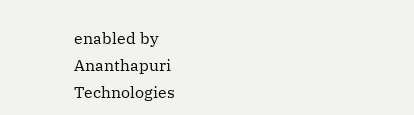enabled by Ananthapuri Technologies